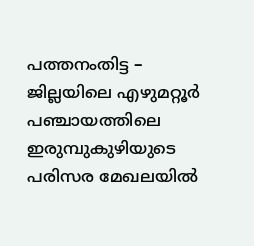പത്തനംതിട്ട – ജില്ലയിലെ എഴുമറ്റൂർ പഞ്ചായത്തിലെ ഇരുമ്പുകുഴിയുടെ പരിസര മേഖലയിൽ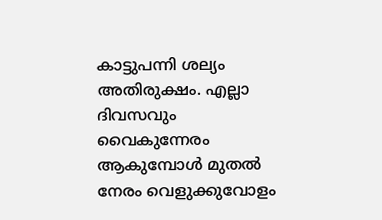കാട്ടുപന്നി ശല്യം അതിരുക്ഷം. എല്ലാ ദിവസവും വൈകുന്നേരം ആകുമ്പോൾ മുതൽ നേരം വെളുക്കുവോളം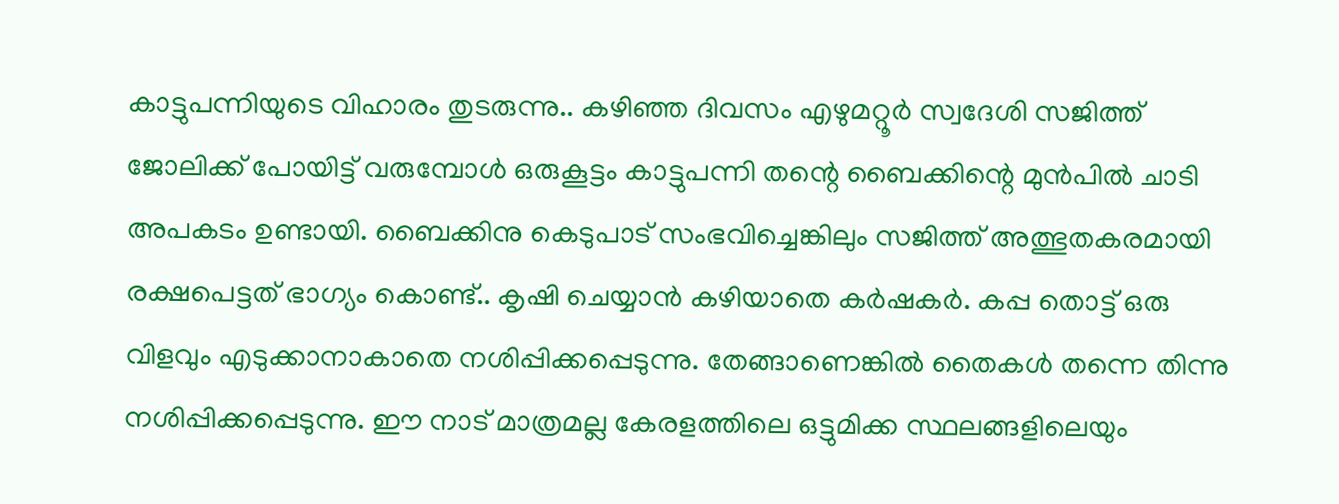കാട്ടുപന്നിയുടെ വിഹാരം തുടരുന്നു.. കഴിഞ്ഞ ദിവസം എഴുമറ്റൂർ സ്വദേശി സജിത്ത് ജോലിക്ക് പോയിട്ട് വരുമ്പോൾ ഒരുകൂട്ടം കാട്ടുപന്നി തന്റെ ബൈക്കിന്റെ മുൻപിൽ ചാടി അപകടം ഉണ്ടായി. ബൈക്കിനു കെടുപാട് സംഭവിച്ചെങ്കിലും സജിത്ത് അത്ഭുതകരമായി രക്ഷപെട്ടത് ഭാഗ്യം കൊണ്ട്.. കൃഷി ചെയ്യാൻ കഴിയാതെ കർഷകർ. കപ്പ തൊട്ട് ഒരു വിളവും എടുക്കാനാകാതെ നശിപ്പിക്കപ്പെടുന്നു. തേങ്ങാണെങ്കിൽ തൈകൾ തന്നെ തിന്നു നശിപ്പിക്കപ്പെടുന്നു. ഈ നാട് മാത്രമല്ല കേരളത്തിലെ ഒട്ടുമിക്ക സ്ഥലങ്ങളിലെയും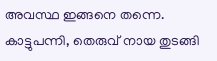അവസ്ഥ ഇങ്ങനെ തന്നെ. കാട്ടുപന്നി, തെരുവ് നായ തുടങ്ങി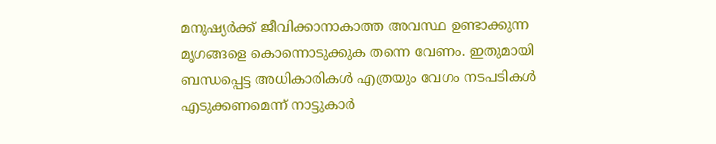മനുഷ്യർക്ക് ജീവിക്കാനാകാത്ത അവസ്ഥ ഉണ്ടാക്കുന്ന മൃഗങ്ങളെ കൊന്നൊടുക്കുക തന്നെ വേണം. ഇതുമായി ബന്ധപ്പെട്ട അധികാരികൾ എത്രയും വേഗം നടപടികൾ എടുക്കണമെന്ന് നാട്ടുകാർ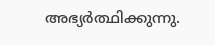അഭ്യർത്ഥിക്കുന്നു.